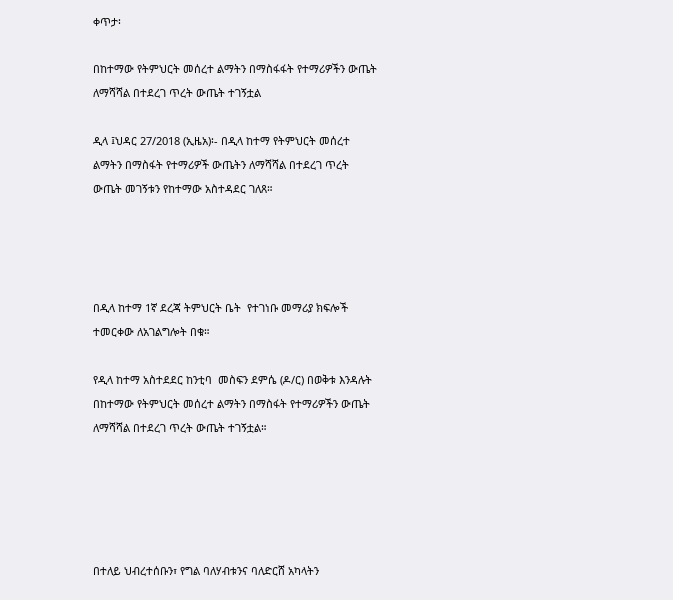ቀጥታ፡

በከተማው የትምህርት መሰረተ ልማትን በማስፋፋት የተማሪዎችን ውጤት ለማሻሻል በተደረገ ጥረት ውጤት ተገኝቷል

ዲላ ፤ህዳር 27/2018 (ኢዜአ)፡- በዲላ ከተማ የትምህርት መሰረተ ልማትን በማስፋት የተማሪዎች ውጤትን ለማሻሻል በተደረገ ጥረት ውጤት መገኝቱን የከተማው አስተዳደር ገለጸ።




በዲላ ከተማ 1ኛ ደረጃ ትምህርት ቤት  የተገነቡ መማሪያ ክፍሎች ተመርቀው ለአገልግሎት በቁ።

የዲላ ከተማ አስተደደር ከንቲባ  መስፍን ደምሴ (ዶ/ር) በወቅቱ እንዳሉት በከተማው የትምህርት መሰረተ ልማትን በማስፋት የተማሪዎችን ውጤት ለማሻሻል በተደረገ ጥረት ውጤት ተገኝቷል።





በተለይ ህብረተሰቡን፣ የግል ባለሃብቱንና ባለድርሸ አካላትን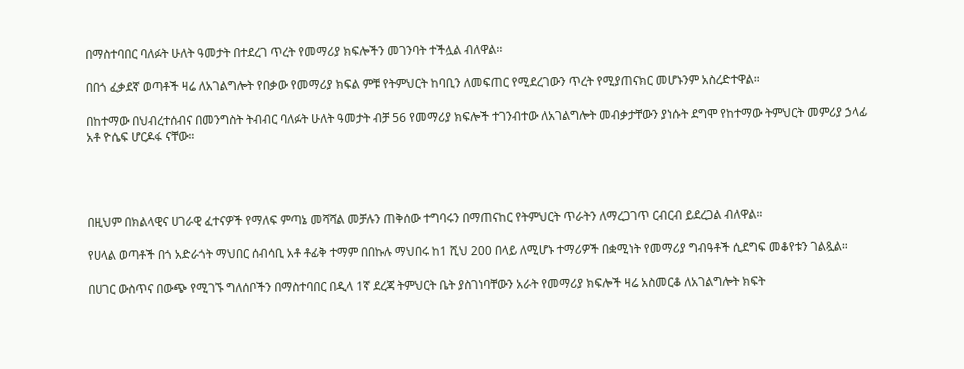በማስተባበር ባለፉት ሁለት ዓመታት በተደረገ ጥረት የመማሪያ ክፍሎችን መገንባት ተችሏል ብለዋል፡፡

በበጎ ፈቃደኛ ወጣቶች ዛሬ ለአገልግሎት የበቃው የመማሪያ ክፍል ምቹ የትምህርት ከባቢን ለመፍጠር የሚደረገውን ጥረት የሚያጠናክር መሆኑንም አስረድተዋል።

በከተማው በህብረተሰብና በመንግስት ትብብር ባለፉት ሁለት ዓመታት ብቻ 56 የመማሪያ ክፍሎች ተገንብተው ለአገልግሎት መብቃታቸውን ያነሱት ደግሞ የከተማው ትምህርት መምሪያ ኃላፊ አቶ ዮሴፍ ሆርዶፋ ናቸው።




በዚህም በክልላዊና ሀገራዊ ፈተናዎች የማለፍ ምጣኔ መሻሻል መቻሉን ጠቅሰው ተግባሩን በማጠናከር የትምህርት ጥራትን ለማረጋገጥ ርብርብ ይደረጋል ብለዋል።

የሀላል ወጣቶች በጎ አድራጎት ማህበር ሰብሳቢ አቶ ቶፊቅ ተማም በበኩሉ ማህበሩ ከ1 ሺህ 200 በላይ ለሚሆኑ ተማሪዎች በቋሚነት የመማሪያ ግብዓቶች ሲደግፍ መቆየቱን ገልጿል።

በሀገር ውስጥና በውጭ የሚገኙ ግለሰቦችን በማስተባበር በዲላ 1ኛ ደረጃ ትምህርት ቤት ያስገነባቸውን አራት የመማሪያ ክፍሎች ዛሬ አስመርቆ ለአገልግሎት ክፍት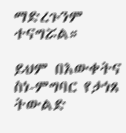ማድረጉንም ተናግሯል።

ይህም በእውቀትና ስነ-ምግባር የታነጸ ትውልድ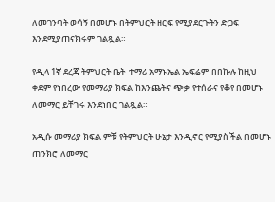ለመገንባት ወሳኝ በመሆኑ በትምህርት ዘርፍ የሚያደርጉትን ድጋፍ እንደሚያጠናክሩም ገልጿል።

የዲላ 1ኛ ደረጃ ትምህርት ቤት  ተማሪ አማኑኤል ኤፍሬም በበኩሉ ከዚህ ቀደም የነበረው የመማሪያ ክፍል ከእንጨትና ጭቃ የተሰራና የቆየ በመሆኑ ለመማር ይቸገሩ እንደነበር ገልጿል።

አዲሱ መማሪያ ክፍል ምቹ የትምህርት ሁኔታ እንዲኖር የሚያስችል በመሆኑ ጠንክሮ ለመማር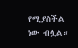የሚያስችል ነው ብሏል።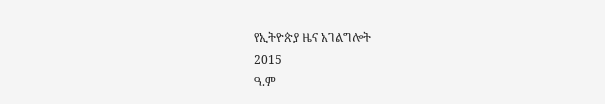የኢትዮጵያ ዜና አገልግሎት
2015
ዓ.ም